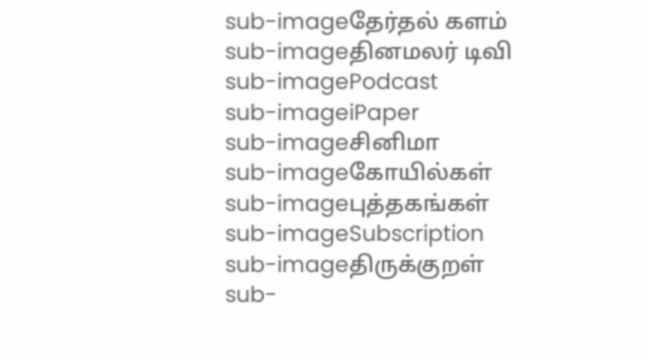sub-imageதேர்தல் களம்
sub-imageதினமலர் டிவி
sub-imagePodcast
sub-imageiPaper
sub-imageசினிமா
sub-imageகோயில்கள்
sub-imageபுத்தகங்கள்
sub-imageSubscription
sub-imageதிருக்குறள்
sub-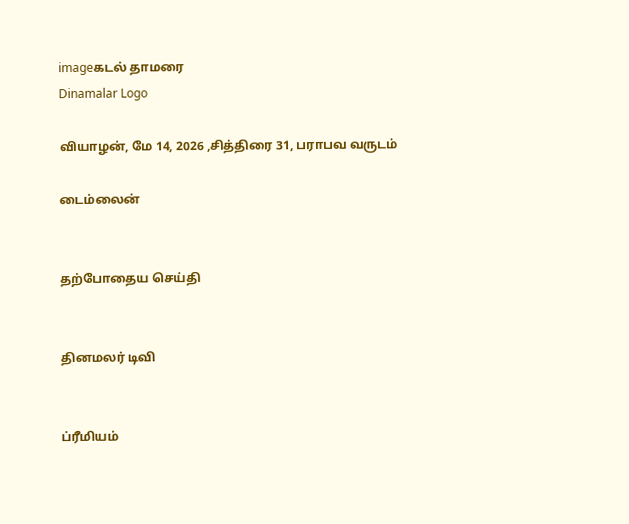imageகடல் தாமரை
Dinamalar Logo

வியாழன், மே 14, 2026 ,சித்திரை 31, பராபவ வருடம்

டைம்லைன்


தற்போதைய செய்தி


தினமலர் டிவி


ப்ரீமியம்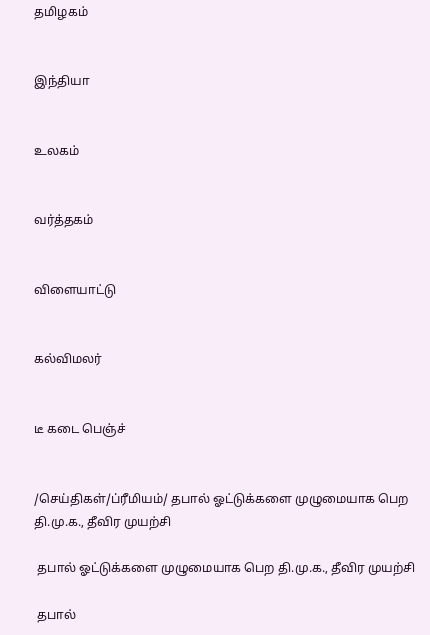தமிழகம்


இந்தியா


உலகம்


வர்த்தகம்


விளையாட்டு


கல்விமலர்


டீ கடை பெஞ்ச்


/செய்திகள்/ப்ரீமியம்/ தபால் ஓட்டுக்களை முழுமையாக பெற தி.மு.க., தீவிர முயற்சி

 தபால் ஓட்டுக்களை முழுமையாக பெற தி.மு.க., தீவிர முயற்சி

 தபால்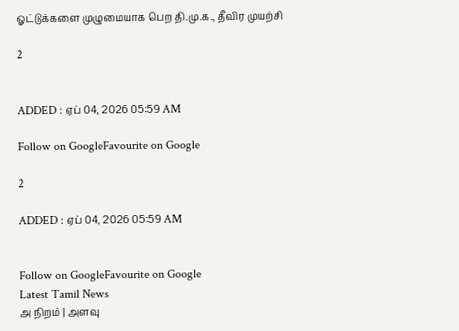ஓட்டுக்களை முழுமையாக பெற தி.மு.க., தீவிர முயற்சி

2


ADDED : ஏப் 04, 2026 05:59 AM

Follow on GoogleFavourite on Google

2

ADDED : ஏப் 04, 2026 05:59 AM


Follow on GoogleFavourite on Google
Latest Tamil News
அ நிறம் | அளவு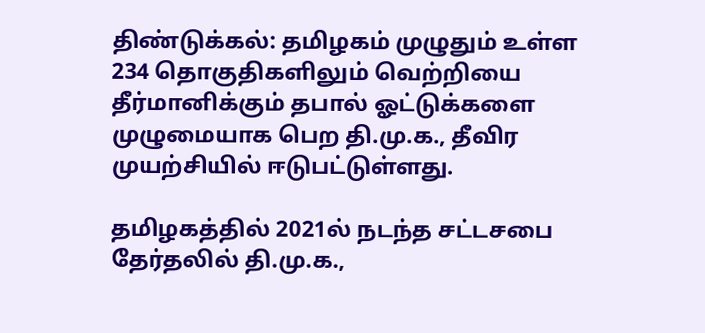திண்டுக்கல்: தமிழகம் முழுதும் உள்ள 234 தொகுதிகளிலும் வெற்றியை தீர்மானிக்கும் தபால் ஓட்டுக்களை முழுமையாக பெற தி.மு.க., தீவிர முயற்சியில் ஈடுபட்டுள்ளது.

தமிழகத்தில் 2021ல் நடந்த சட்டசபை தேர்தலில் தி.மு.க.,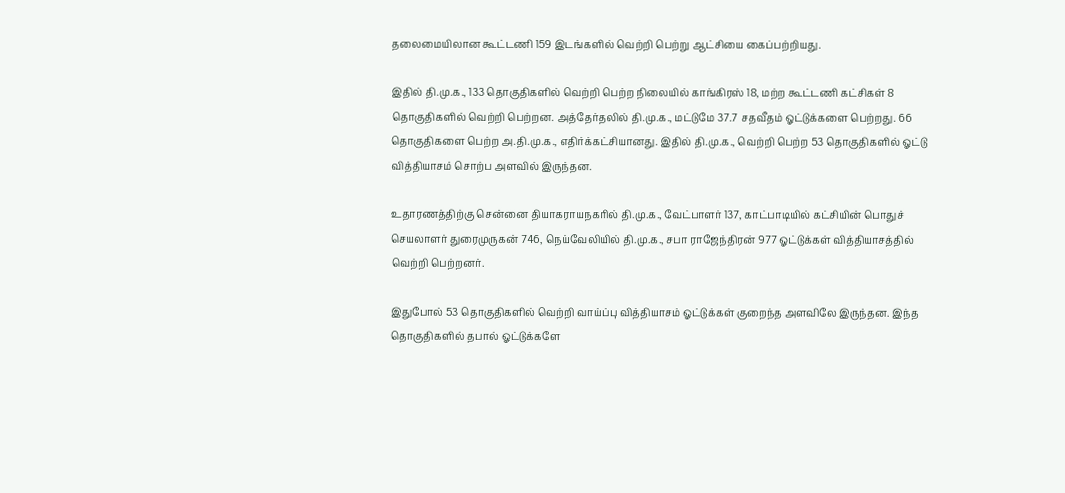தலைமையிலான கூட்டணி 159 இடங்களில் வெற்றி பெற்று ஆட்சியை கைப்பற்றியது.

இதில் தி.மு.க., 133 தொகுதிகளில் வெற்றி பெற்ற நிலையில் காங்கிரஸ் 18, மற்ற கூட்டணி கட்சிகள் 8 தொகுதிகளில் வெற்றி பெற்றன. அத்தேர்தலில் தி.மு.க., மட்டுமே 37.7 சதவீதம் ஓட்டுக்களை பெற்றது. 66 தொகுதிகளை பெற்ற அ.தி.மு.க., எதிர்க்கட்சியானது. இதில் தி.மு.க., வெற்றி பெற்ற 53 தொகுதிகளில் ஓட்டு வித்தியாசம் சொற்ப அளவில் இருந்தன.

உதாரணத்திற்கு சென்னை தியாகராயநகரில் தி.மு.க., வேட்பாளர் 137, காட்பாடியில் கட்சியின் பொதுச் செயலாளர் துரைமுருகன் 746, நெய்வேலியில் தி.மு.க., சபா ராஜேந்திரன் 977 ஓட்டுக்கள் வித்தியாசத்தில் வெற்றி பெற்றனர்.

இதுபோல் 53 தொகுதிகளில் வெற்றி வாய்ப்பு வித்தியாசம் ஓட்டுக்கள் குறைந்த அளவிலே இருந்தன. இந்த தொகுதிகளில் தபால் ஓட்டுக்களே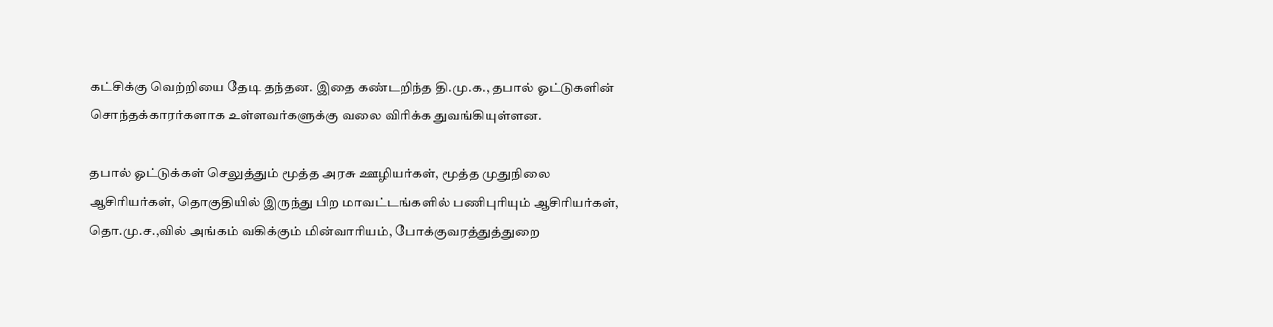கட்சிக்கு வெற்றியை தேடி தந்தன. இதை கண்டறிந்த தி.மு.க., தபால் ஓட்டுகளின் சொந்தக்காரர்களாக உள்ளவர்களுக்கு வலை விரிக்க துவங்கியுள்ளன.

தபால் ஓட்டுக்கள் செலுத்தும் மூத்த அரசு ஊழியர்கள், மூத்த முதுநிலை ஆசிரியர்கள், தொகுதியில் இருந்து பிற மாவட்டங்களில் பணிபுரியும் ஆசிரியர்கள், தொ.மு.ச.,வில் அங்கம் வகிக்கும் மின்வாரியம், போக்குவரத்துத்துறை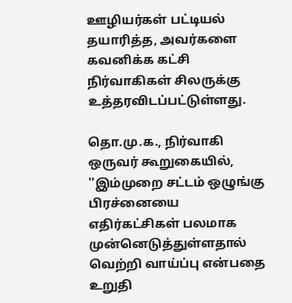ஊழியர்கள் பட்டியல் தயாரித்த, அவர்களை கவனிக்க கட்சி நிர்வாகிகள் சிலருக்கு உத்தரவிடப்பட்டுள்ளது.

தொ.மு.க., நிர்வாகி ஒருவர் கூறுகையில், ''இம்முறை சட்டம் ஒழுங்கு பிரச்னையை எதிர்கட்சிகள் பலமாக முன்னெடுத்துள்ளதால் வெற்றி வாய்ப்பு என்பதை உறுதி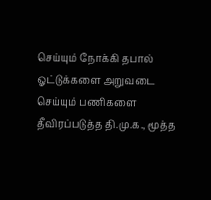செய்யும் நோக்கி தபால் ஓட்டுக்களை அறுவடை செய்யும் பணிகளை தீவிரப்படுத்த தி.மு.க., மூத்த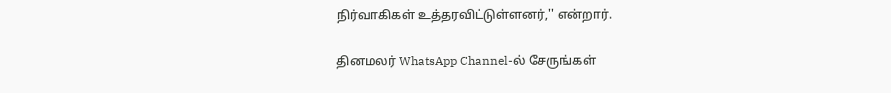நிர்வாகிகள் உத்தரவிட்டுள்ளனர்,'' என்றார்.

தினமலர் WhatsApp Channel-ல் சேருங்கள்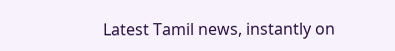Latest Tamil news, instantly on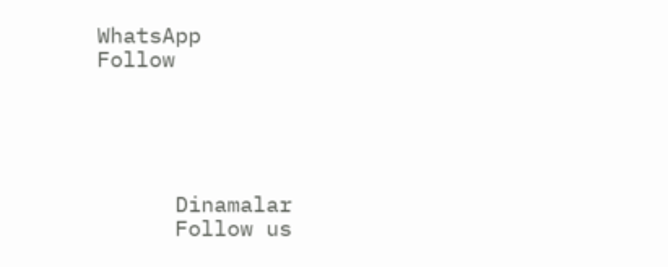WhatsApp
Follow





      Dinamalar
      Follow us